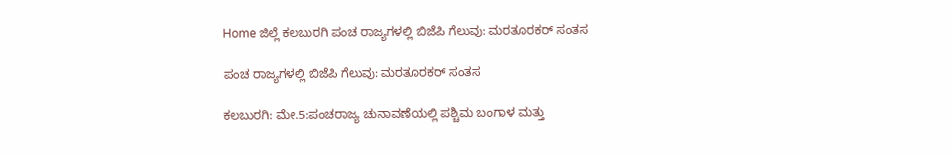Home ಜಿಲ್ಲೆ ಕಲಬುರಗಿ ಪಂಚ ರಾಜ್ಯಗಳಲ್ಲಿ ಬಿಜೆಪಿ ಗೆಲುವು: ಮರತೂರಕರ್ ಸಂತಸ

ಪಂಚ ರಾಜ್ಯಗಳಲ್ಲಿ ಬಿಜೆಪಿ ಗೆಲುವು: ಮರತೂರಕರ್ ಸಂತಸ

ಕಲಬುರಗಿ: ಮೇ.5:ಪಂಚರಾಜ್ಯ ಚುನಾವಣೆಯಲ್ಲಿ ಪಶ್ಚಿಮ ಬಂಗಾಳ ಮತ್ತು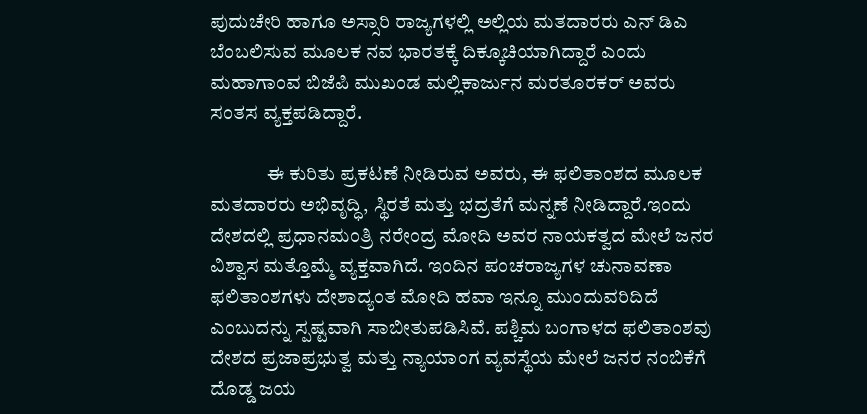ಪುದುಚೇರಿ ಹಾಗೂ ಅಸ್ಸಾರಿ ರಾಜ್ಯಗಳಲ್ಲಿ ಅಲ್ಲಿಯ ಮತದಾರರು ಎನ್ ಡಿಎ ಬೆಂಬಲಿಸುವ ಮೂಲಕ ನವ ಭಾರತಕ್ಕೆ ದಿಕ್ಕೂಚಿಯಾಗಿದ್ದಾರೆ ಎಂದು ಮಹಾಗಾಂವ ಬಿಜೆಪಿ ಮುಖಂಡ ಮಲ್ಲಿಕಾರ್ಜುನ ಮರತೂರಕರ್ ಅವರು ಸಂತಸ ವ್ಯಕ್ತಪಡಿದ್ದಾರೆ.

              ಈ ಕುರಿತು ಪ್ರಕಟಣೆ ನೀಡಿರುವ ಅವರು, ಈ ಫಲಿತಾಂಶದ ಮೂಲಕ ಮತದಾರರು ಅಭಿವೃದ್ಧಿ, ಸ್ಥಿರತೆ ಮತ್ತು ಭದ್ರತೆಗೆ ಮನ್ನಣೆ ನೀಡಿದ್ದಾರೆ.ಇಂದು ದೇಶದಲ್ಲಿ ಪ್ರಧಾನಮಂತ್ರಿ ನರೇಂದ್ರ ಮೋದಿ ಅವರ ನಾಯಕತ್ವದ ಮೇಲೆ ಜನರ ವಿಶ್ವಾಸ ಮತ್ತೊಮ್ಮೆ ವ್ಯಕ್ತವಾಗಿದೆ. ಇಂದಿನ ಪಂಚರಾಜ್ಯಗಳ ಚುನಾವಣಾ ಫಲಿತಾಂಶಗಳು ದೇಶಾದ್ಯಂತ ಮೋದಿ ಹವಾ ಇನ್ನೂ ಮುಂದುವರಿದಿದೆ ಎಂಬುದನ್ನು ಸ್ಪಷ್ಟವಾಗಿ ಸಾಬೀತುಪಡಿಸಿವೆ. ಪಶ್ಚಿಮ ಬಂಗಾಳದ ಫಲಿತಾಂಶವು ದೇಶದ ಪ್ರಜಾಪ್ರಭುತ್ವ ಮತ್ತು ನ್ಯಾಯಾಂಗ ವ್ಯವಸ್ಥೆಯ ಮೇಲೆ ಜನರ ನಂಬಿಕೆಗೆ ದೊಡ್ಡ ಜಯ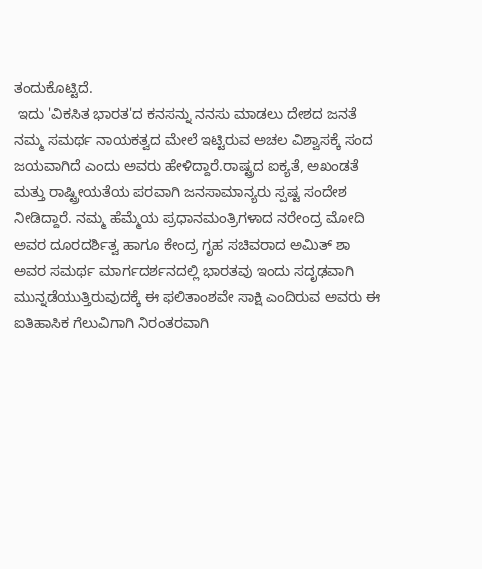ತಂದುಕೊಟ್ಟಿದೆ.
 ಇದು 'ವಿಕಸಿತ ಭಾರತ'ದ ಕನಸನ್ನು ನನಸು ಮಾಡಲು ದೇಶದ ಜನತೆ ನಮ್ಮ ಸಮರ್ಥ ನಾಯಕತ್ವದ ಮೇಲೆ ಇಟ್ಟಿರುವ ಅಚಲ ವಿಶ್ವಾಸಕ್ಕೆ ಸಂದ ಜಯವಾಗಿದೆ ಎಂದು ಅವರು ಹೇಳಿದ್ದಾರೆ.ರಾಷ್ಟ್ರದ ಐಕ್ಯತೆ, ಅಖಂಡತೆ ಮತ್ತು ರಾಷ್ಟ್ರೀಯತೆಯ ಪರವಾಗಿ ಜನಸಾಮಾನ್ಯರು ಸ್ಪಷ್ಟ ಸಂದೇಶ ನೀಡಿದ್ದಾರೆ. ನಮ್ಮ ಹೆಮ್ಮೆಯ ಪ್ರಧಾನಮಂತ್ರಿಗಳಾದ ನರೇಂದ್ರ ಮೋದಿ ಅವರ ದೂರದರ್ಶಿತ್ವ ಹಾಗೂ ಕೇಂದ್ರ ಗೃಹ ಸಚಿವರಾದ ಅಮಿತ್ ಶಾ ಅವರ ಸಮರ್ಥ ಮಾರ್ಗದರ್ಶನದಲ್ಲಿ ಭಾರತವು ಇಂದು ಸದೃಢವಾಗಿ ಮುನ್ನಡೆಯುತ್ತಿರುವುದಕ್ಕೆ ಈ ಫಲಿತಾಂಶವೇ ಸಾಕ್ಷಿ ಎಂದಿರುವ ಅವರು ಈ ಐತಿಹಾಸಿಕ ಗೆಲುವಿಗಾಗಿ ನಿರಂತರವಾಗಿ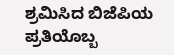ಶ್ರಮಿಸಿದ ಬಿಜೆಪಿಯ ಪ್ರತಿಯೊಬ್ಬ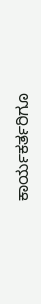ಕಾರ್ಯಕರ್ತರಿಗೂ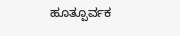ಹೂತ್ಪೂರ್ವಕ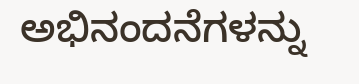ಅಭಿನಂದನೆಗಳನ್ನು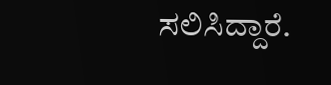ಸಲಿಸಿದ್ದಾರೆ.